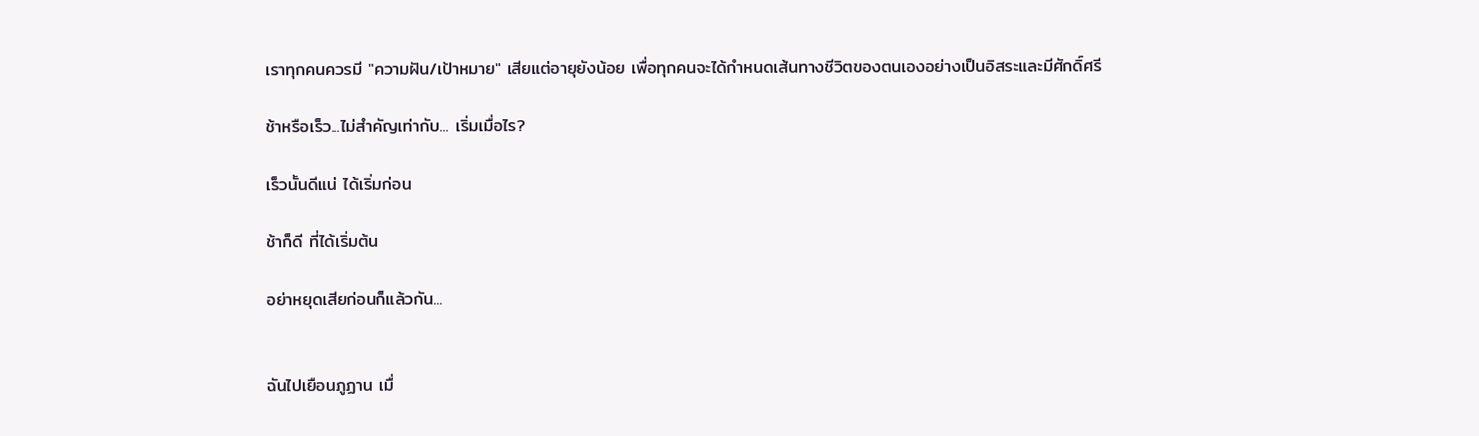เราทุกคนควรมี "ความฝัน/เป้าหมาย" เสียแต่อายุยังน้อย เพื่อทุกคนจะได้กำหนดเส้นทางชีวิตของตนเองอย่างเป็นอิสระและมีศักดิ์ศรี

ช้าหรือเร็ว...ไม่สำคัญเท่ากับ... เริ่มเมื่อไร?

เร็วนั้นดีแน่ ได้เริ่มก่อน

ช้าก็ดี ที่ได้เริ่มต้น

อย่าหยุดเสียก่อนก็แล้วกัน...


ฉันไปเยือนภูฏาน เมื่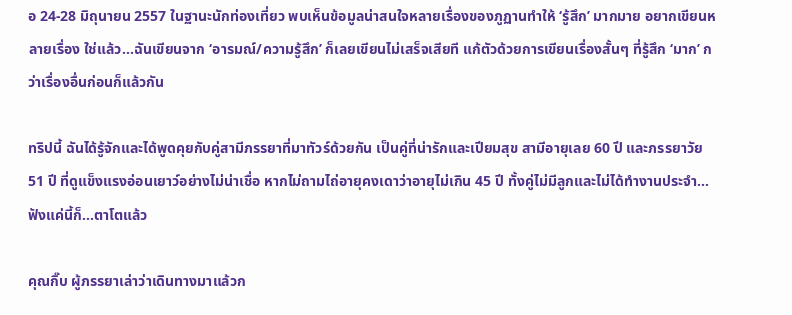อ 24-28 มิถุนายน 2557 ในฐานะนักท่องเที่ยว พบเห็นข้อมูลน่าสนใจหลายเรื่องของภูฏานทำให้ ‘รู้สึก’ มากมาย อยากเขียนหลายเรื่อง ใช่แล้ว...ฉันเขียนจาก ‘อารมณ์/ความรู้สึก’ ก็เลยเขียนไม่เสร็จเสียที แก้ตัวด้วยการเขียนเรื่องสั้นๆ ที่รู้สึก ‘มาก’ กว่าเรื่องอื่นก่อนก็แล้วกัน

ทริปนี้ ฉันได้รู้จักและได้พูดคุยกับคู่สามีภรรยาที่มาทัวร์ด้วยกัน เป็นคู่ที่น่ารักและเปียมสุข สามีอายุเลย 60 ปี และภรรยาวัย 51 ปี ที่ดูแข็งแรงอ่อนเยาว์อย่างไม่น่าเชื่อ หากไม่ถามไถ่อายุคงเดาว่าอายุไม่เกิน 45 ปี ทั้งคู่ไม่มีลูกและไม่ได้ทำงานประจำ... ฟังแค่นี้ก็...ตาโตแล้ว

คุณกิ๊บ ผู้ภรรยาเล่าว่าเดินทางมาแล้วก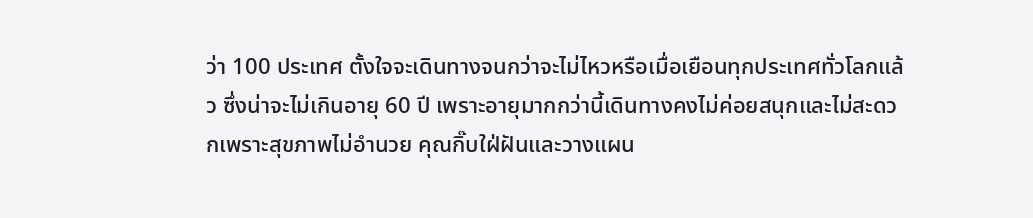ว่า 100 ประเทศ ตั้งใจจะเดินทางจนกว่าจะไม่ไหวหรือเมื่อเยือนทุกประเทศทั่วโลกแล้ว ซึ่งน่าจะไม่เกินอายุ 60 ปี เพราะอายุมากกว่านี้เดินทางคงไม่ค่อยสนุกและไม่สะดวกเพราะสุขภาพไม่อำนวย คุณกิ๊บใฝ่ฝันและวางแผน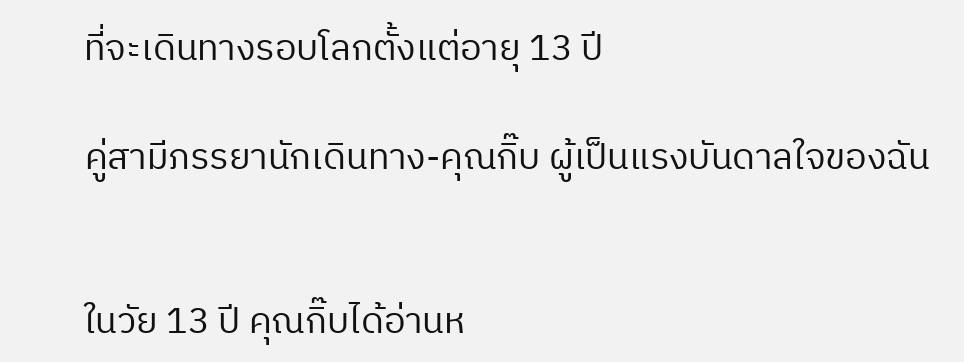ที่จะเดินทางรอบโลกตั้งแต่อายุ 13 ปี

คู่สามีภรรยานักเดินทาง-คุณกิ๊บ ผู้เป็นแรงบันดาลใจของฉัน


ในวัย 13 ปี คุณกิ๊บได้อ่านห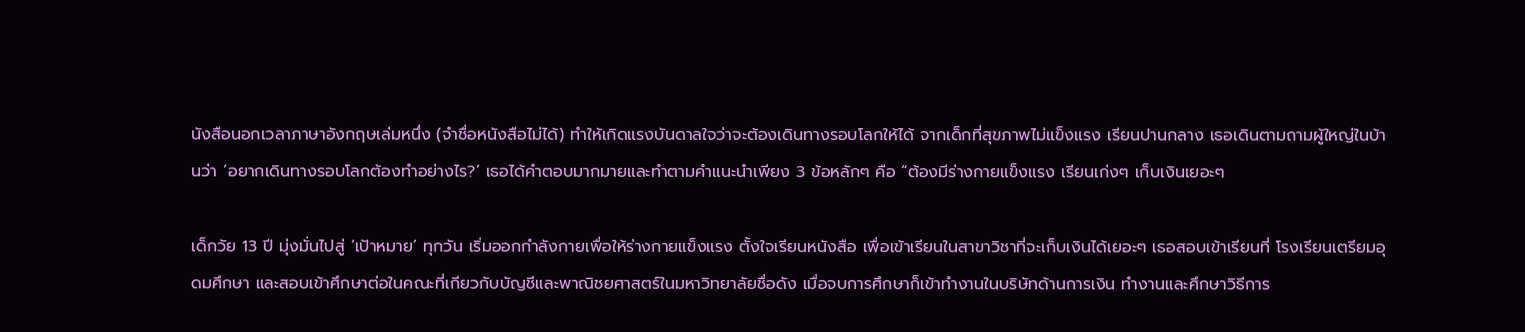นังสือนอกเวลาภาษาอังกฤษเล่มหนึ่ง (จำชื่อหนังสือไม่ได้) ทำให้เกิดแรงบันดาลใจว่าจะต้องเดินทางรอบโลกให้ได้ จากเด็กที่สุขภาพไม่แข็งแรง เรียนปานกลาง เธอเดินตามถามผู้ใหญ่ในบ้านว่า ‘อยากเดินทางรอบโลกต้องทำอย่างไร?’ เธอได้คำตอบมากมายและทำตามคำแนะนำเพียง 3 ข้อหลักๆ คือ “ต้องมีร่างกายแข็งแรง เรียนเก่งๆ เก็บเงินเยอะๆ

เด็กวัย 13 ปี มุ่งมั่นไปสู่ ‘เป้าหมาย’ ทุกวัน เริ่มออกกำลังกายเพื่อให้ร่างกายแข็งแรง ตั้งใจเรียนหนังสือ เพื่อเข้าเรียนในสาขาวิชาที่จะเก็บเงินได้เยอะๆ เธอสอบเข้าเรียนที่ โรงเรียนเตรียมอุดมศึกษา และสอบเข้าศึกษาต่อในคณะที่เกียวกับบัญชีและพาณิชยศาสตร์ในมหาวิทยาลัยชื่อดัง เมื่อจบการศึกษาก็เข้าทำงานในบริษัทด้านการเงิน ทำงานและศึกษาวิธีการ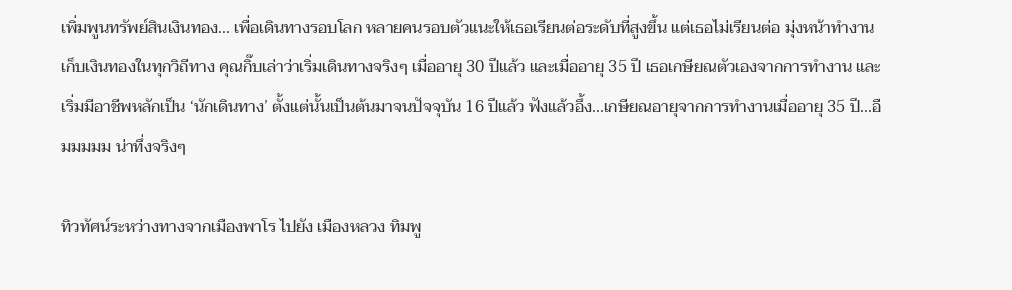เพิ่มพูนทรัพย์สินเงินทอง... เพื่อเดินทางรอบโลก หลายคนรอบตัวแนะให้เธอเรียนต่อระดับที่สูงขึ้น แต่เธอไม่เรียนต่อ มุ่งหน้าทำงานเก็บเงินทองในทุกวิถีทาง คุณกิ๊บเล่าว่าเริ่มเดินทางจริงๆ เมื่ออายุ 30 ปีแล้ว และเมื่ออายุ 35 ปี เธอเกษียณตัวเองจากการทำงาน และเริ่มมีอาชีพหลักเป็น ‘นักเดินทาง’ ตั้งแต่นั้นเป็นต้นมาจนปัจจุบัน 16 ปีแล้ว ฟังแล้วอึ้ง...เกษียณอายุจากการทำงานเมื่ออายุ 35 ปี...อืมมมมม น่าทึ่งจริงๆ

ทิวทัศน์ระหว่างทางจากเมืองพาโร ไปยัง เมืองหลวง ทิมพู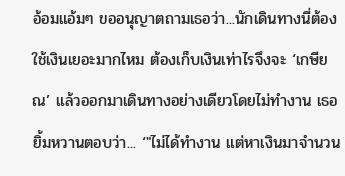อ้อมแอ้มๆ ขออนุญาตถามเธอว่า...นักเดินทางนี่ต้องใช้เงินเยอะมากไหม ต้องเก็บเงินเท่าไรจึงจะ ‘เกษียณ’ แล้วออกมาเดินทางอย่างเดียวโดยไม่ทำงาน เธอยิ้มหวานตอบว่า... ‘"ไม่ได้ทำงาน แต่หาเงินมาจำนวน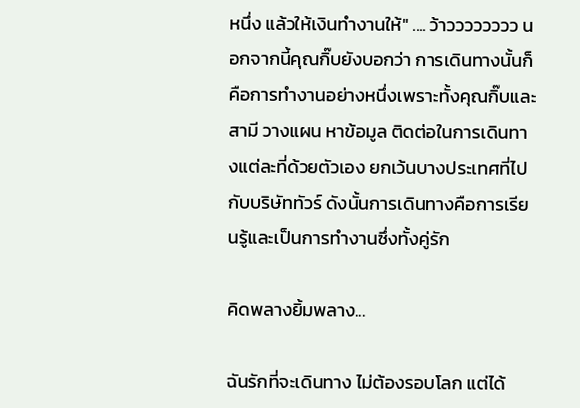หนึ่ง แล้วให้เงินทำงานให้" .... ว้าวววววววว นอกจากนี้คุณกิ๊บยังบอกว่า การเดินทางนั้นก็คือการทำงานอย่างหนึ่งเพราะทั้งคุณกิ๊บและสามี วางแผน หาข้อมูล ติดต่อในการเดินทางแต่ละที่ด้วยตัวเอง ยกเว้นบางประเทศที่ไปกับบริษัททัวร์ ดังนั้นการเดินทางคือการเรียนรู้และเป็นการทำงานซึ่งทั้งคู่รัก

คิดพลางยิ้มพลาง...

ฉันรักที่จะเดินทาง ไม่ต้องรอบโลก แต่ได้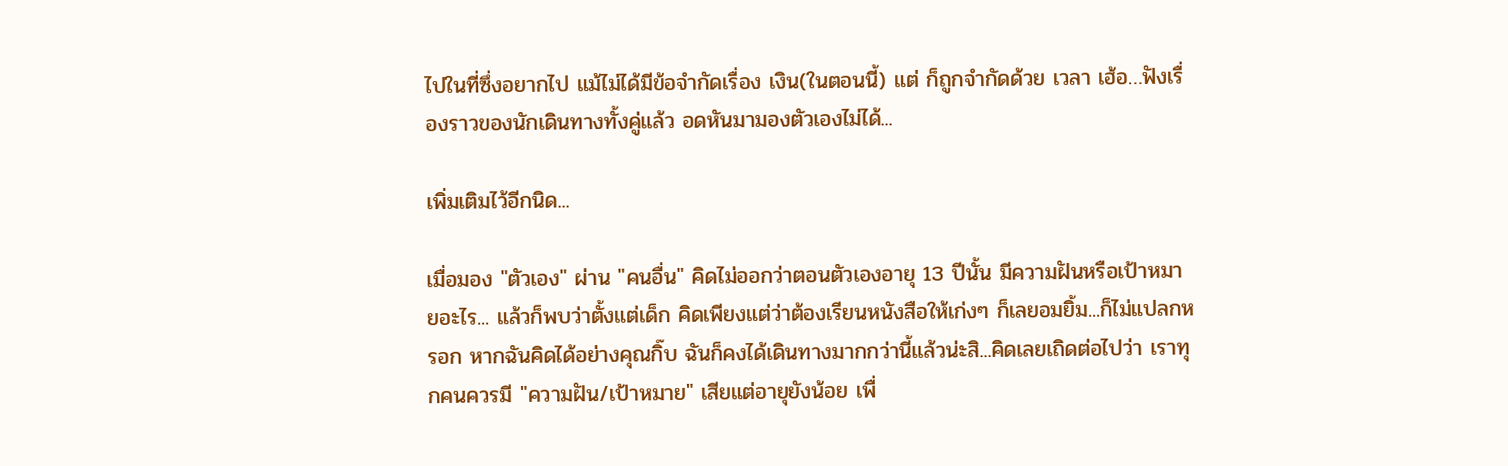ไปในที่ซึ่งอยากไป แม้ไม่ได้มีข้อจำกัดเรื่อง เงิน(ในตอนนี้) แต่ ก็ถูกจำกัดด้วย เวลา เฮ้อ…ฟังเรื่องราวของนักเดินทางทั้งคู่แล้ว อดหันมามองตัวเองไม่ได้...

เพิ่มเติมไว้อีกนิด...

เมื่อมอง "ตัวเอง" ผ่าน "คนอื่น" คิดไม่ออกว่าตอนตัวเองอายุ 13 ปีนั้น มีความฝันหรือเป้าหมายอะไร... แล้วก็พบว่าตั้งแต่เด็ก คิดเพียงแต่ว่าต้องเรียนหนังสือให้เก่งๆ ก็เลยอมยิ้ม...ก็ไม่แปลกหรอก หากฉันคิดได้อย่างคุณกิ๊บ ฉันก็คงได้เดินทางมากกว่านี้แล้วน่ะสิ...คิดเลยเถิดต่อไปว่า เราทุกคนควรมี "ความฝัน/เป้าหมาย" เสียแต่อายุยังน้อย เพื่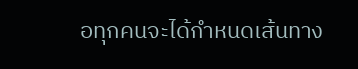อทุกคนจะได้กำหนดเส้นทาง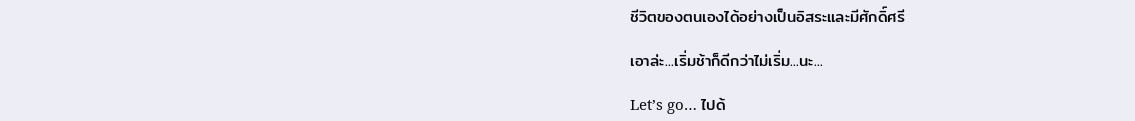ชีวิตของตนเองได้อย่างเป็นอิสระและมีศักดิ์ศรี

เอาล่ะ...เริ่มช้าก็ดีกว่าไม่เริ่ม...นะ...

Let’s go… ไปด้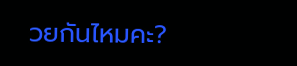วยกันไหมคะ?